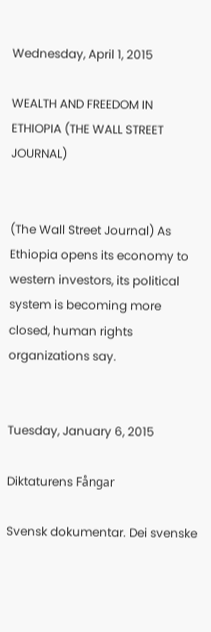Wednesday, April 1, 2015

WEALTH AND FREEDOM IN ETHIOPIA (THE WALL STREET JOURNAL)


(The Wall Street Journal) As Ethiopia opens its economy to western investors, its political system is becoming more closed, human rights organizations say.


Tuesday, January 6, 2015

Diktaturens Fångar

Svensk dokumentar. Dei svenske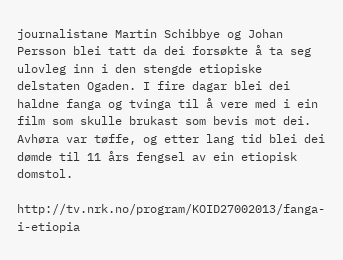journalistane Martin Schibbye og Johan Persson blei tatt da dei forsøkte å ta seg ulovleg inn i den stengde etiopiske delstaten Ogaden. I fire dagar blei dei haldne fanga og tvinga til å vere med i ein film som skulle brukast som bevis mot dei. Avhøra var tøffe, og etter lang tid blei dei dømde til 11 års fengsel av ein etiopisk domstol.

http://tv.nrk.no/program/KOID27002013/fanga-i-etiopia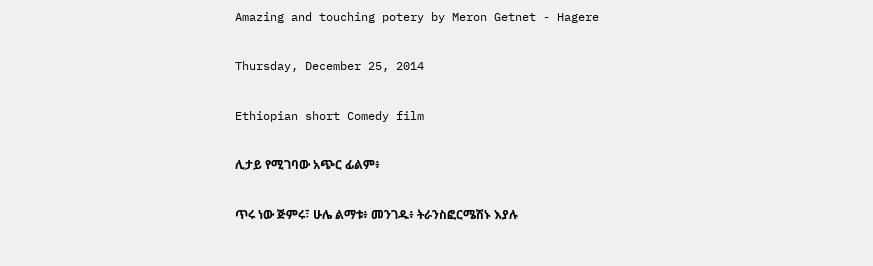Amazing and touching potery by Meron Getnet - Hagere

Thursday, December 25, 2014

Ethiopian short Comedy film

ሊታይ የሚገባው አጭር ፊልም፥

ጥሩ ነው ጅምሩ፣ ሁሌ ልማቱ፥ መንገዱ፥ ትራንስፎርሜሽኑ እያሉ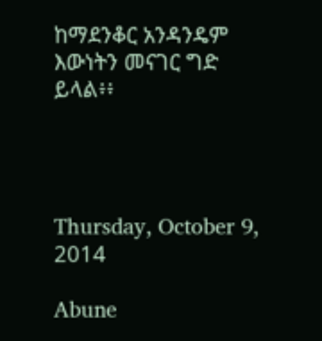ከማደንቆር አንዳንዴም እውነትን መናገር ግድ ይላል፥፥




Thursday, October 9, 2014

Abune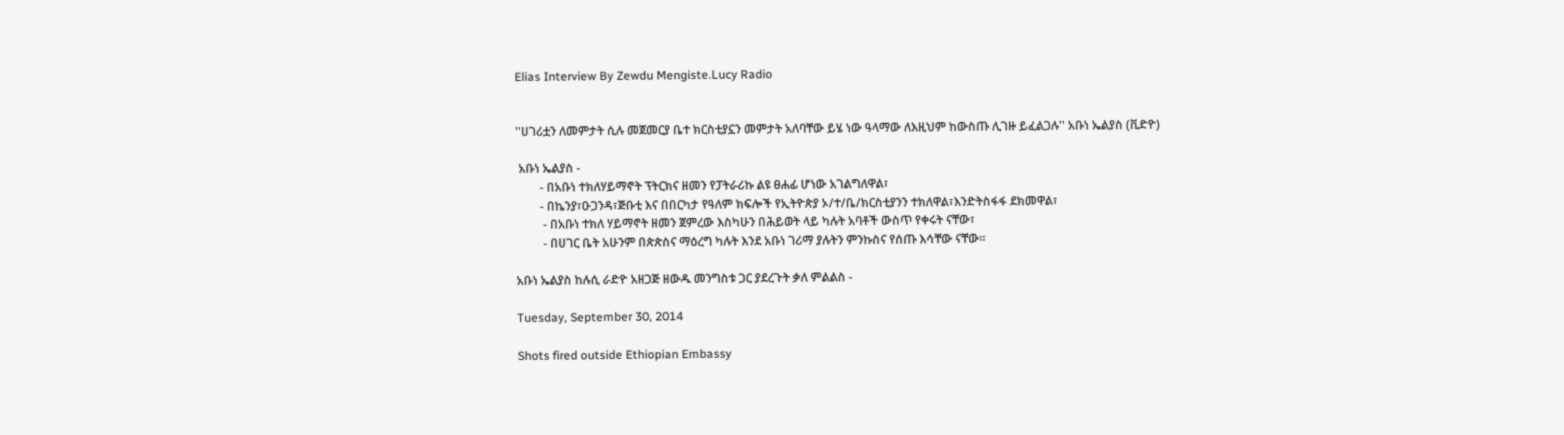Elias Interview By Zewdu Mengiste.Lucy Radio


''ሀገሪቷን ለመምታት ሲሉ መጀመርያ ቤተ ክርስቲያኗን መምታት አለባቸው ይሄ ነው ዓላማው ለእዚህም ከውስጡ ሊገዙ ይፈልጋሉ'' አቡነ ኤልያስ (ቪድዮ)

 አቡነ ኤልያስ -
        - በአቡነ ተክለሃይማኖት ፕትርክና ዘመን የፓትራሪኩ ልዩ ፀሐፊ ሆነው አገልግለዋል፣
        - በኬንያ፣ዑጋንዳ፣ጅቡቲ እና በበርካታ የዓለም ክፍሎች የኢትዮጵያ ኦ/ተ/ቤ/ክርስቲያንን ተክለዋል፣እንድትስፋፋ ደክመዋል፣
         - በአቡነ ተክለ ሃይማኖት ዘመን ጀምረው እስካሁን በሕይወት ላይ ካሉት አባቶች ውስጥ የቀሩት ናቸው፣
         - በሀገር ቤት አሁንም በጵጵስና ማዕረግ ካሉት እንደ አቡነ ገሪማ ያሉትን ምንኩስና የሰጡ እሳቸው ናቸው።

አቡነ ኤልያስ ከሉሲ ራድዮ አዘጋጅ ዘውዱ መንግስቱ ጋር ያደረጉት ቃለ ምልልስ -

Tuesday, September 30, 2014

Shots fired outside Ethiopian Embassy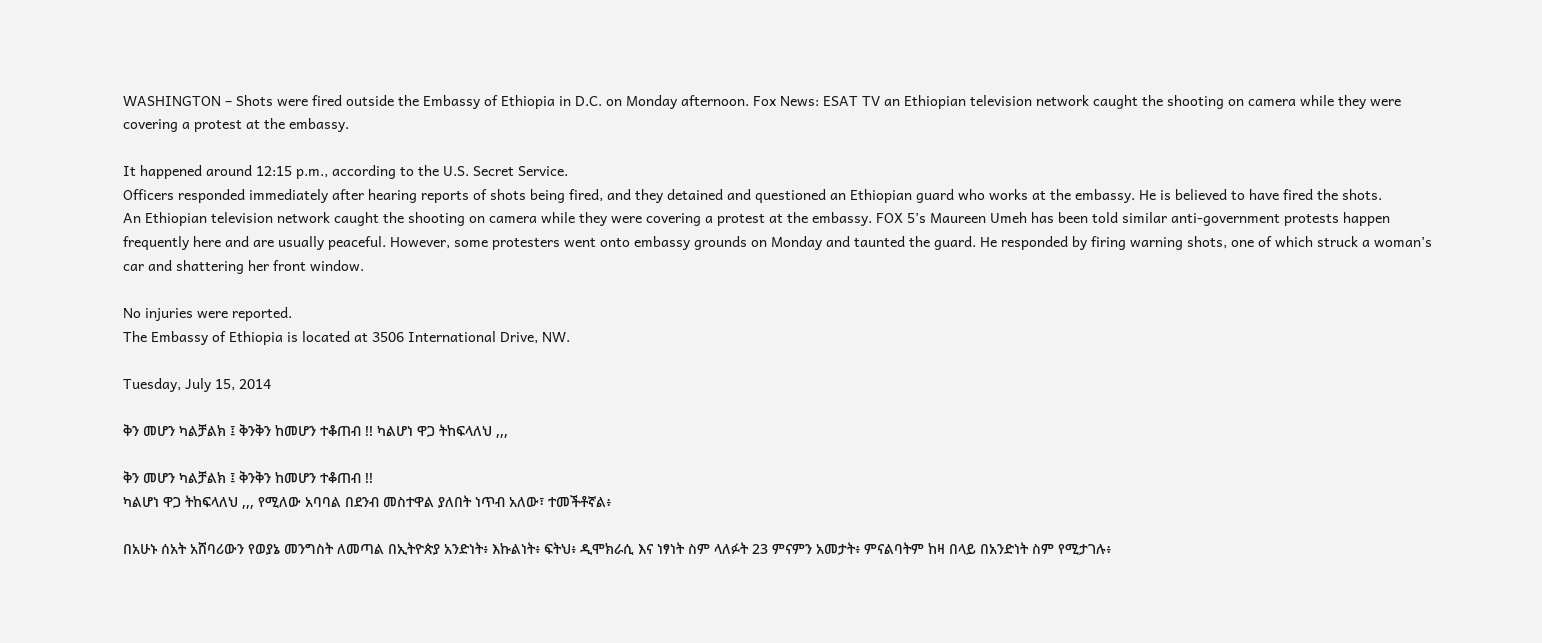WASHINGTON – Shots were fired outside the Embassy of Ethiopia in D.C. on Monday afternoon. Fox News: ESAT TV an Ethiopian television network caught the shooting on camera while they were covering a protest at the embassy.

It happened around 12:15 p.m., according to the U.S. Secret Service.
Officers responded immediately after hearing reports of shots being fired, and they detained and questioned an Ethiopian guard who works at the embassy. He is believed to have fired the shots.
An Ethiopian television network caught the shooting on camera while they were covering a protest at the embassy. FOX 5’s Maureen Umeh has been told similar anti-government protests happen frequently here and are usually peaceful. However, some protesters went onto embassy grounds on Monday and taunted the guard. He responded by firing warning shots, one of which struck a woman’s car and shattering her front window.

No injuries were reported.
The Embassy of Ethiopia is located at 3506 International Drive, NW.

Tuesday, July 15, 2014

ቅን መሆን ካልቻልክ ፤ ቅንቅን ከመሆን ተቆጠብ !! ካልሆነ ዋጋ ትከፍላለህ ,,,

ቅን መሆን ካልቻልክ ፤ ቅንቅን ከመሆን ተቆጠብ !!
ካልሆነ ዋጋ ትከፍላለህ ,,, የሚለው አባባል በደንብ መስተዋል ያለበት ነጥብ አለው፣ ተመችቶኛል፥

በአሁኑ ሰአት አሸባሪውን የወያኔ መንግስት ለመጣል በኢትዮጵያ አንድነት፥ እኩልነት፥ ፍትህ፥ ዲሞክራሲ እና ነፃነት ስም ላለፉት 23 ምናምን አመታት፥ ምናልባትም ከዛ በላይ በአንድነት ስም የሚታገሉ፥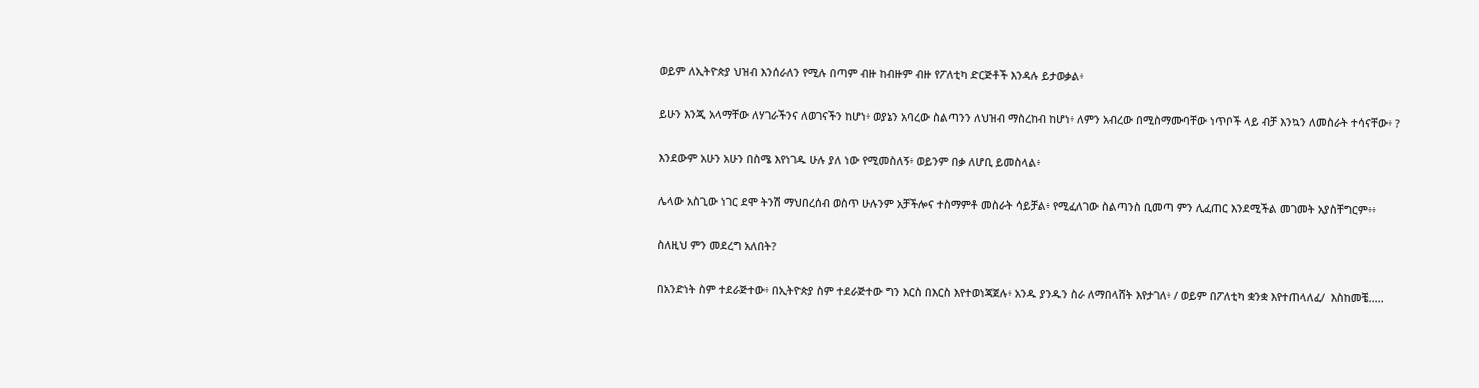ወይም ለኢትዮጵያ ህዝብ እንሰራለን የሚሉ በጣም ብዙ ከብዙም ብዙ የፖለቲካ ድርጅቶች እንዳሉ ይታወቃል፥

ይሁን እንጂ አላማቸው ለሃገራችንና ለወገናችን ከሆነ፥ ወያኔን አባረው ስልጣንን ለህዝብ ማስረከብ ከሆነ፥ ለምን አብረው በሚስማሙባቸው ነጥቦች ላይ ብቻ እንኳን ለመስራት ተሳናቸው፥ ?

እንደውም አሁን አሁን በስሜ እየነገዱ ሁሉ ያለ ነው የሚመስለኝ፥ ወይንም በቃ ለሆቢ ይመስላል፥

ሌላው አስጊው ነገር ደሞ ትንሽ ማህበረሰብ ወስጥ ሁሉንም አቻችሎና ተስማምቶ መስራት ሳይቻል፥ የሚፈለገው ስልጣንስ ቢመጣ ምን ሊፈጠር እንደሚችል መገመት አያስቸግርም፥፥

ስለዚህ ምን መደረግ አለበት?

በአንድነት ስም ተደራጅተው፥ በኢትዮጵያ ስም ተደራጅተው ግን እርስ በእርስ እየተወነጃጀሉ፥ አንዱ ያንዱን ስራ ለማበላሸት እየታገለ፥ / ወይም በፖለቲካ ቋንቋ እየተጠላለፈ/  እስከመቼ.....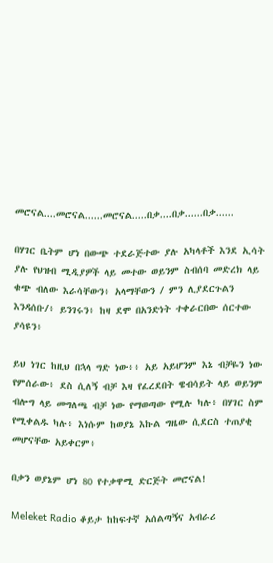መሮናል....መሮናል......መሮናል.....በቃ....በቃ......በቃ......

በሃገር ቤትም ሆነ በውጭ ተደራጅተው ያሉ አካላቶች እንደ ኢሳት ያሉ የህዝብ ሚዲያዎች ላይ መተው ወይንም ስብሰባ መድረክ ላይ ቁጭ ብለው እራሳቸውን፥ አላማቸውን / ምን ሊያደርጉልን እንዳሰቡ/፥ ይንገሩን፥ ከዛ ደሞ በአንድነት ተቀራርበው ሰርተው ያሳዩን፥

ይህ ነገር ከዚህ በኋላ ግድ ነው፥፥ አይ አይሆንም እኔ ብቻዬን ነው የምሰራው፥ ደስ ሲለኝ ብቻ እዛ የፈረደበት ዌብሳይት ላይ ወይንም ብሎግ ላይ መግለጫ ብቻ ነው የማወጣው የሚሉ ካሉ፥ በሃገር ስም የሚቀልዱ ካሉ፥ እነሱም ከወያኔ እኩል ግዜው ሲደርስ ተጠያቂ መሆናቸው አይቀርም፥

በቃን ወያኔም ሆነ 80 የተቃዋሚ ድርጅት መሮናል!

Meleket Radio ቆይታ ከከፍተኛ አሰልጣኝና አብራሪ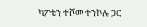ካፖቴን ተሾመ ተንኮሉ ጋር